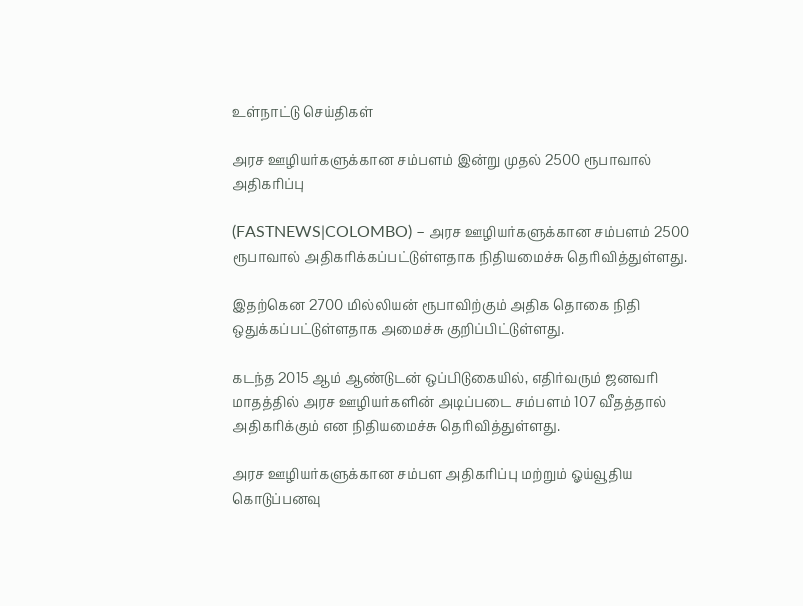உள்நாட்டு செய்திகள்

அரச ஊழியர்களுக்கான சம்பளம் இன்று முதல் 2500 ரூபாவால் அதிகரிப்பு

(FASTNEWS|COLOMBO) – அரச ஊழியர்களுக்கான சம்பளம் 2500 ரூபாவால் அதிகரிக்கப்பட்டுள்ளதாக நிதியமைச்சு தெரிவித்துள்ளது.

இதற்கென 2700 மில்லியன் ரூபாவிற்கும் அதிக தொகை நிதி ஒதுக்கப்பட்டுள்ளதாக அமைச்சு குறிப்பிட்டுள்ளது.

கடந்த 2015 ஆம் ஆண்டுடன் ஒப்பிடுகையில், எதிர்வரும் ஜனவரி மாதத்தில் அரச ஊழியர்களின் அடிப்படை சம்பளம் 107 வீதத்தால் அதிகரிக்கும் என நிதியமைச்சு தெரிவித்துள்ளது.

அரச ஊழியர்களுக்கான சம்பள அதிகரிப்பு மற்றும் ஓய்வூதிய கொடுப்பனவு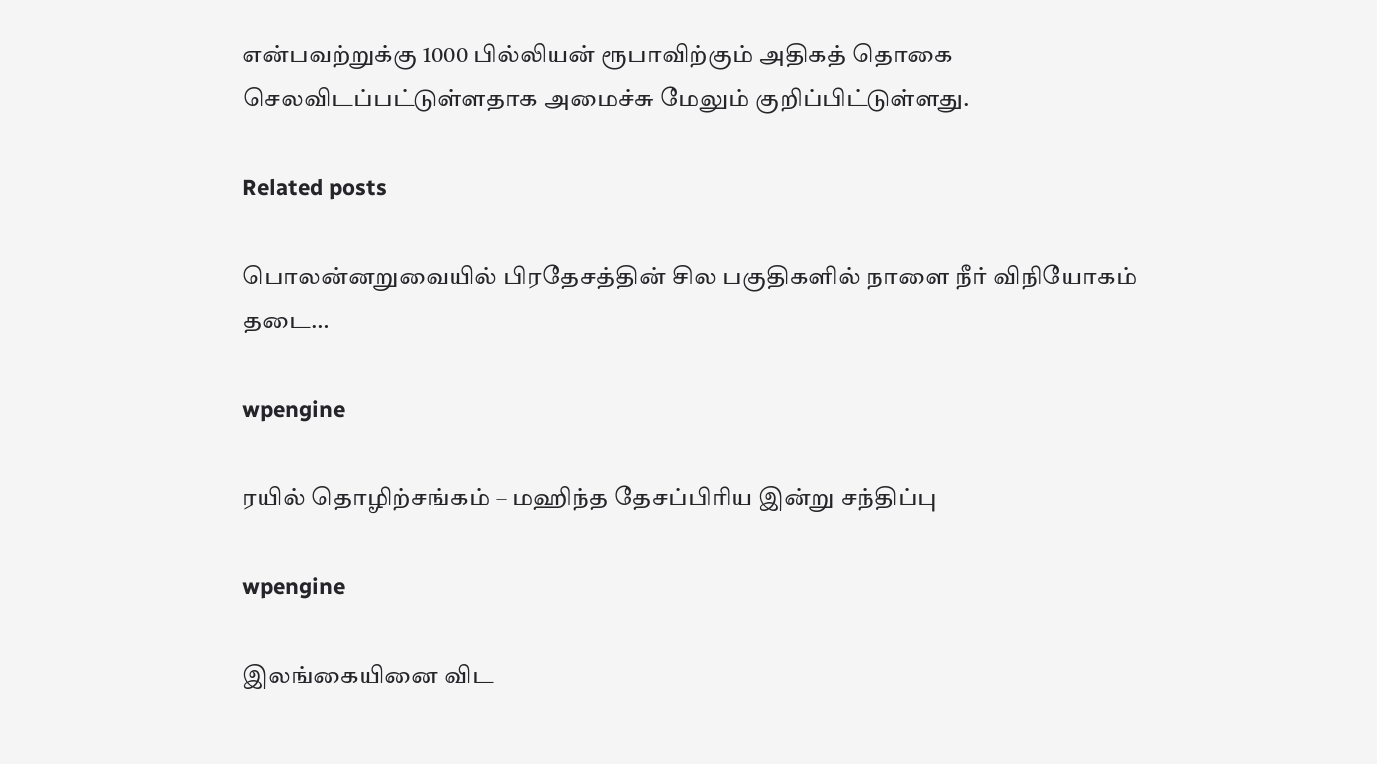என்பவற்றுக்கு 1000 பில்லியன் ரூபாவிற்கும் அதிகத் தொகை செலவிடப்பட்டுள்ளதாக அமைச்சு மேலும் குறிப்பிட்டுள்ளது.

Related posts

பொலன்னறுவையில் பிரதேசத்தின் சில பகுதிகளில் நாளை நீர் விநியோகம் தடை…

wpengine

ரயில் தொழிற்சங்கம் – மஹிந்த தேசப்பிரிய இன்று சந்திப்பு

wpengine

இலங்கையினை விட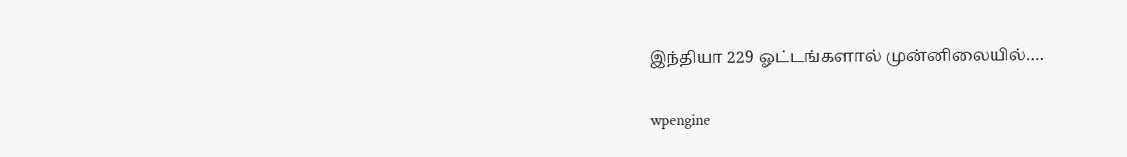இந்தியா 229 ஓட்டங்களால் முன்னிலையில்….

wpengine